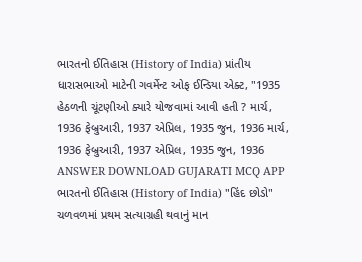ભારતનો ઈતિહાસ (History of India) પ્રાંતીય ધારાસભાઓ માટેની ગવર્મેન્ટ ઓફ ઈન્ડિયા એક્ટ, "1935 હેઠળની ચૂંટણીઓ ક્યારે યોજવામાં આવી હતી ? માર્ચ, 1936 ફેબ્રુઆરી, 1937 એપ્રિલ, 1935 જુન, 1936 માર્ચ, 1936 ફેબ્રુઆરી, 1937 એપ્રિલ, 1935 જુન, 1936 ANSWER DOWNLOAD GUJARATI MCQ APP
ભારતનો ઈતિહાસ (History of India) "હિંદ છોડો" ચળવળમાં પ્રથમ સત્યાગ્રહી થવાનું માન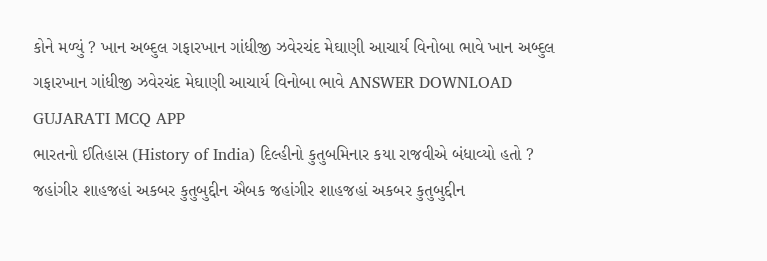કોને મળ્યું ? ખાન અબ્દુલ ગફારખાન ગાંધીજી ઝવેરચંદ મેઘાણી આચાર્ય વિનોબા ભાવે ખાન અબ્દુલ ગફારખાન ગાંધીજી ઝવેરચંદ મેઘાણી આચાર્ય વિનોબા ભાવે ANSWER DOWNLOAD GUJARATI MCQ APP
ભારતનો ઈતિહાસ (History of India) દિલ્હીનો કુતુબમિનાર કયા રાજવીએ બંધાવ્યો હતો ? જહાંગીર શાહજહાં અકબર કુતુબુદ્દીન ઐબક જહાંગીર શાહજહાં અકબર કુતુબુદ્દીન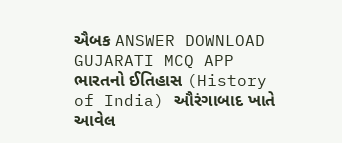ઐબક ANSWER DOWNLOAD GUJARATI MCQ APP
ભારતનો ઈતિહાસ (History of India) ઔરંગાબાદ ખાતે આવેલ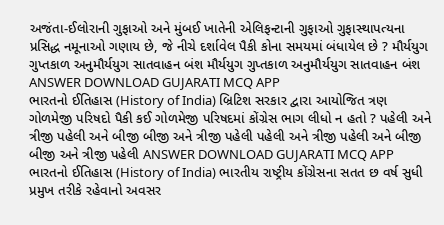અજંતા-ઈલોરાની ગુફાઓ અને મુંબઈ ખાતેની એલિફન્ટાની ગુફાઓ ગુફાસ્થાપત્યના પ્રસિદ્ધ નમૂનાઓ ગણાય છે, જે નીચે દર્શાવેલ પૈકી કોના સમયમાં બંધાયેલ છે ? મૌર્યયુગ ગુપ્તકાળ અનુમૌર્યયુગ સાતવાહન બંશ મૌર્યયુગ ગુપ્તકાળ અનુમૌર્યયુગ સાતવાહન બંશ ANSWER DOWNLOAD GUJARATI MCQ APP
ભારતનો ઈતિહાસ (History of India) બ્રિટિશ સરકાર દ્વારા આયોજિત ત્રણ ગોળમેજી પરિષદો પૈકી કઈ ગોળમેજી પરિષદમાં કોંગ્રેસ ભાગ લીધો ન હતો ? પહેલી અને ત્રીજી પહેલી અને બીજી બીજી અને ત્રીજી પહેલી પહેલી અને ત્રીજી પહેલી અને બીજી બીજી અને ત્રીજી પહેલી ANSWER DOWNLOAD GUJARATI MCQ APP
ભારતનો ઈતિહાસ (History of India) ભારતીય રાષ્ટ્રીય કોંગ્રેસના સતત છ વર્ષ સુધી પ્રમુખ તરીકે રહેવાનો અવસર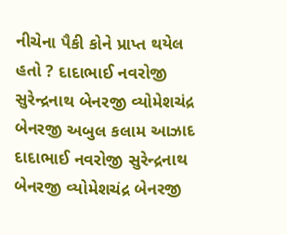નીચેના પૈકી કોને પ્રાપ્ત થયેલ હતો ? દાદાભાઈ નવરોજી સુરેન્દ્રનાથ બેનરજી વ્યોમેશચંદ્ર બેનરજી અબુલ કલામ આઝાદ દાદાભાઈ નવરોજી સુરેન્દ્રનાથ બેનરજી વ્યોમેશચંદ્ર બેનરજી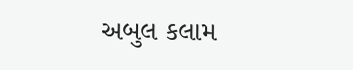અબુલ કલામ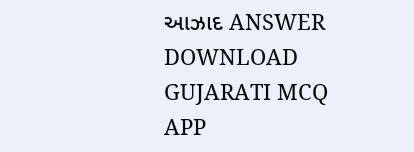આઝાદ ANSWER DOWNLOAD GUJARATI MCQ APP